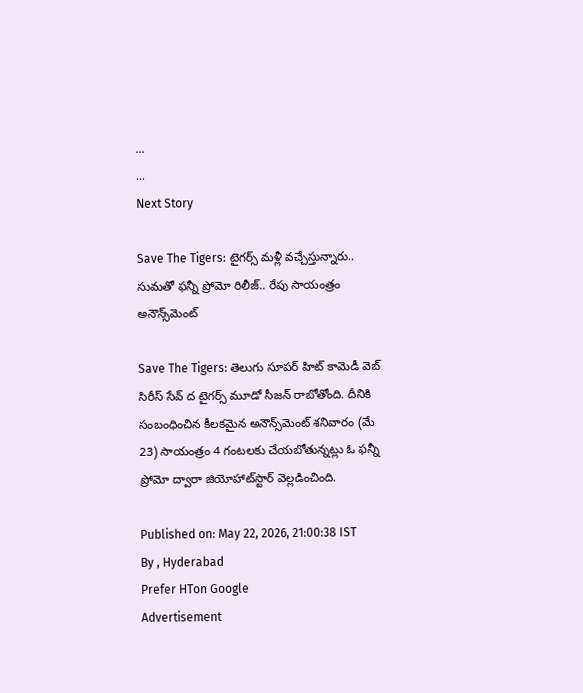...
...
Next Story

Save The Tigers: టైగర్స్ మళ్లీ వచ్చేస్తున్నారు.. సుమతో ఫన్నీ ప్రోమో రిలీజ్.. రేపు సాయంత్రం అనౌన్స్‌మెంట్

Save The Tigers: తెలుగు సూపర్ హిట్ కామెడీ వెబ్ సిరీస్ సేవ్ ద టైగర్స్ మూడో సీజన్ రాబోతోంది. దీనికి సంబంధించిన కీలకమైన అనౌన్స్‌మెంట్ శనివారం (మే 23) సాయంత్రం 4 గంటలకు చేయబోతున్నట్లు ఓ ఫన్నీ ప్రోమో ద్వారా జియోహాట్‌స్టార్ వెల్లడించింది.

Published on: May 22, 2026, 21:00:38 IST
By , Hyderabad
Prefer HTon Google
Advertisement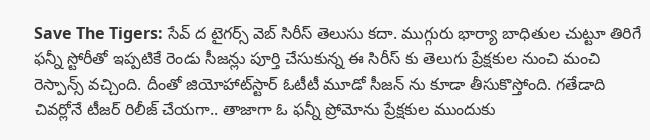Save The Tigers: సేవ్ ద టైగర్స్ వెబ్ సిరీస్ తెలుసు కదా. ముగ్గురు భార్యా బాధితుల చుట్టూ తిరిగే ఫన్నీ స్టోరీతో ఇప్పటికే రెండు సీజన్లు పూర్తి చేసుకున్న ఈ సిరీస్ కు తెలుగు ప్రేక్షకుల నుంచి మంచి రెస్పాన్స్ వచ్చింది. దీంతో జియోహాట్‌స్టార్ ఓటీటీ మూడో సీజన్ ను కూడా తీసుకొస్తోంది. గతేడాది చివర్లోనే టీజర్ రిలీజ్ చేయగా.. తాజాగా ఓ ఫన్నీ ప్రోమోను ప్రేక్షకుల ముందుకు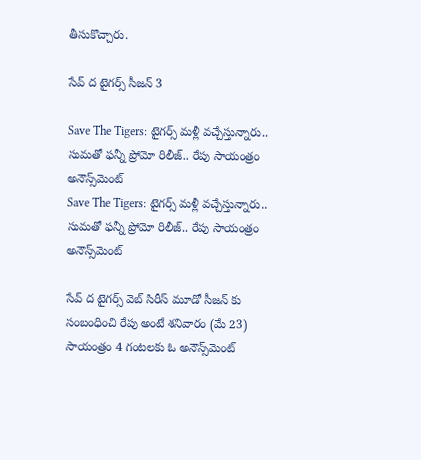తీసుకొచ్చారు.

సేవ్ ద టైగర్స్ సీజన్ 3

Save The Tigers: టైగర్స్ మళ్లీ వచ్చేస్తున్నారు.. సుమతో ఫన్నీ ప్రోమో రిలీజ్.. రేపు సాయంత్రం అనౌన్స్‌మెంట్
Save The Tigers: టైగర్స్ మళ్లీ వచ్చేస్తున్నారు.. సుమతో ఫన్నీ ప్రోమో రిలీజ్.. రేపు సాయంత్రం అనౌన్స్‌మెంట్

సేవ్ ద టైగర్స్ వెబ్ సిరీస్ మూడో సీజన్ కు సంబంధించి రేపు అంటే శనివారం (మే 23) సాయంత్రం 4 గంటలకు ఓ అనౌన్స్‌మెంట్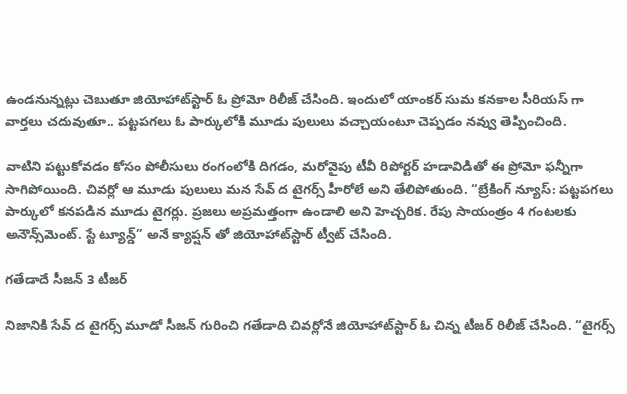ఉండనున్నట్లు చెబుతూ జియోహాట్‌స్టార్ ఓ ప్రోమో రిలీజ్ చేసింది. ఇందులో యాంకర్ సుమ కనకాల సీరియస్ గా వార్తలు చదువుతూ.. పట్టపగలు ఓ పార్కులోకి మూడు పులులు వచ్చాయంటూ చెప్పడం నవ్వు తెప్పించింది.

వాటిని పట్టుకోవడం కోసం పోలీసులు రంగంలోకి దిగడం, మరోవైపు టీవీ రిపోర్టర్ హడావిడితో ఈ ప్రోమో ఫన్నీగా సాగిపోయింది. చివర్లో ఆ మూడు పులులు మన సేవ్ ద టైగర్స్ హీరోలే అని తేలిపోతుంది. “బ్రేకింగ్ న్యూస్: పట్టపగలు పార్కులో కనపడిన మూడు టైగర్లు. ప్రజలు అప్రమత్తంగా ఉండాలి అని హెచ్చరిక. రేపు సాయంత్రం 4 గంటలకు అనౌన్స్‌మెంట్. స్టే ట్యూన్డ్” అనే క్యాప్షన్ తో జియోహాట్‌స్టార్ ట్వీట్ చేసింది.

గతేడాదే సీజన్ 3 టీజర్

నిజానికి సేవ్ ద టైగర్స్ మూడో సీజన్ గురించి గతేడాది చివర్లోనే జియోహాట్‌స్టార్ ఓ చిన్న టీజర్ రిలీజ్ చేసింది. “టైగర్స్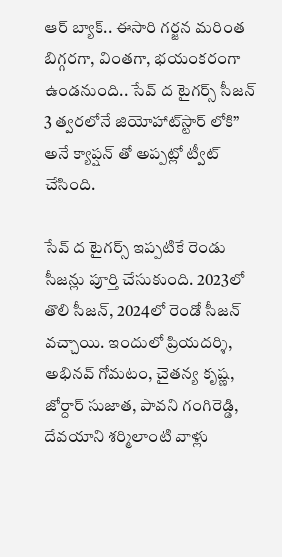ఆర్ బ్యాక్.. ఈసారి గర్జన మరింత బిగ్గరగా, వింతగా, భయంకరంగా ఉండనుంది.. సేవ్ ద టైగర్స్ సీజన్ 3 త్వరలోనే జియోహాట్‌స్టార్ లోకి” అనే క్యాప్షన్ తో అప్పట్లో ట్వీట్ చేసింది.

సేవ్ ద టైగర్స్ ఇప్పటికే రెండు సీజన్లు పూర్తి చేసుకుంది. 2023లో తొలి సీజన్, 2024లో రెండో సీజన్ వచ్చాయి. ఇందులో ప్రియదర్శి, అభినవ్ గోమటం, చైతన్య కృష్ణ, జోర్దార్ సుజాత, పావని గంగిరెడ్డి, దేవయాని శర్మిలాంటి వాళ్లు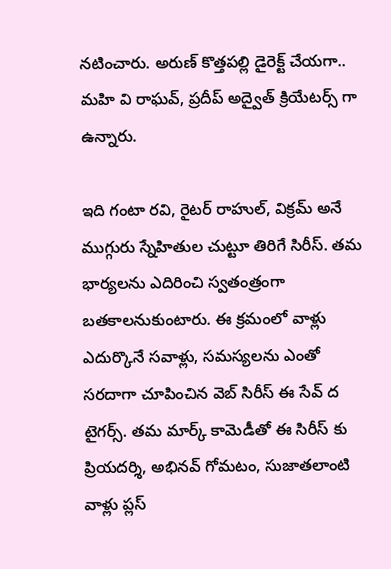నటించారు. అరుణ్ కొత్తపల్లి డైరెక్ట్ చేయగా.. మహి వి రాఘవ్, ప్రదీప్ అద్వైత్ క్రియేటర్స్ గా ఉన్నారు.

ఇది గంటా రవి, రైటర్ రాహుల్, విక్రమ్ అనే ముగ్గురు స్నేహితుల చుట్టూ తిరిగే సిరీస్. తమ భార్యలను ఎదిరించి స్వతంత్రంగా బతకాలనుకుంటారు. ఈ క్రమంలో వాళ్లు ఎదుర్కొనే సవాళ్లు, సమస్యలను ఎంతో సరదాగా చూపించిన వెబ్ సిరీస్ ఈ సేవ్ ద టైగర్స్. తమ మార్క్ కామెడీతో ఈ సిరీస్ కు ప్రియదర్శి, అభినవ్ గోమటం, సుజాతలాంటి వాళ్లు ప్లస్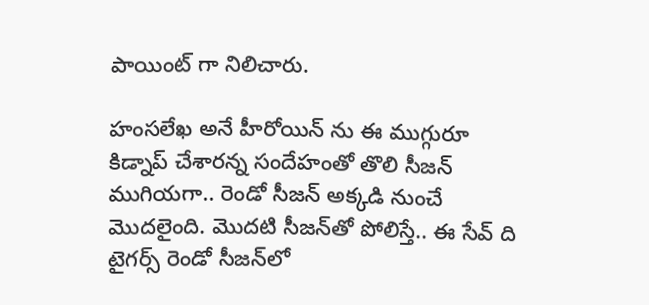పాయింట్ గా నిలిచారు.

హంసలేఖ అనే హీరోయిన్ ను ఈ ముగ్గురూ కిడ్నాప్ చేశారన్న సందేహంతో తొలి సీజన్ ముగియగా.. రెండో సీజన్ అక్కడి నుంచే మొదలైంది. మొదటి సీజన్‍తో పోలిస్తే.. ఈ సేవ్ ది టైగర్స్ రెండో సీజన్‍లో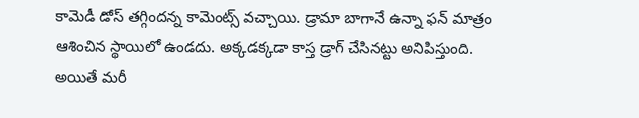కామెడీ డోస్ తగ్గిందన్న కామెంట్స్ వచ్చాయి. డ్రామా బాగానే ఉన్నా ఫన్ మాత్రం ఆశించిన స్థాయిలో ఉండదు. అక్కడక్కడా కాస్త డ్రాగ్ చేసినట్టు అనిపిస్తుంది. అయితే మరీ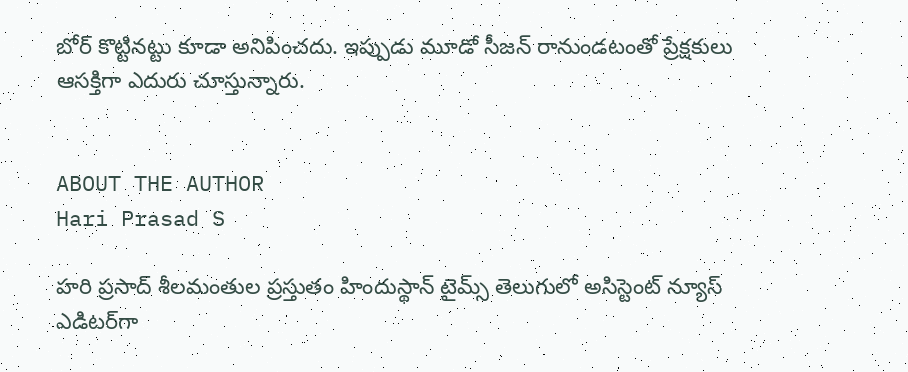బోర్ కొట్టినట్టు కూడా అనిపించదు. ఇప్పుడు మూడో సీజన్ రానుండటంతో ప్రేక్షకులు ఆసక్తిగా ఎదురు చూస్తున్నారు.


ABOUT THE AUTHOR
Hari Prasad S

హరి ప్రసాద్ శీలమంతుల ప్రస్తుతం హిందుస్థాన్ టైమ్స్ తెలుగులో అసిస్టెంట్ న్యూస్ ఎడిటర్‌గా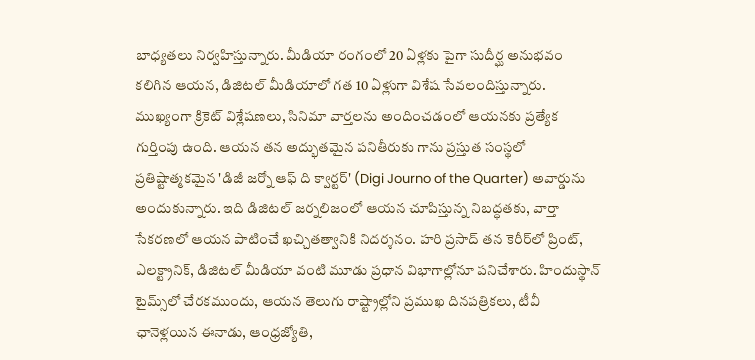బాధ్యతలు నిర్వహిస్తున్నారు. మీడియా రంగంలో 20 ఏళ్లకు పైగా సుదీర్ఘ అనుభవం కలిగిన ఆయన, డిజిటల్ మీడియాలో గత 10 ఏళ్లుగా విశేష సేవలందిస్తున్నారు. ముఖ్యంగా క్రికెట్ విశ్లేషణలు, సినిమా వార్తలను అందించడంలో ఆయనకు ప్రత్యేక గుర్తింపు ఉంది. ఆయన తన అద్భుతమైన పనితీరుకు గాను ప్రస్తుత సంస్థలో ప్రతిష్టాత్మకమైన 'డిజీ జర్నో ఆఫ్ ది క్వార్టర్' (Digi Journo of the Quarter) అవార్డును అందుకున్నారు. ఇది డిజిటల్ జర్నలిజంలో ఆయన చూపిస్తున్న నిబద్ధతకు, వార్తా సేకరణలో ఆయన పాటించే ఖచ్చితత్వానికి నిదర్శనం. హరి ప్రసాద్ తన కెరీర్‌లో ప్రింట్, ఎలక్ట్రానిక్, డిజిటల్ మీడియా వంటి మూడు ప్రధాన విభాగాల్లోనూ పనిచేశారు. హిందుస్థాన్ టైమ్స్‌లో చేరకముందు, ఆయన తెలుగు రాష్ట్రాల్లోని ప్రముఖ దినపత్రికలు, టీవీ ఛానెళ్లయిన ఈనాడు, ఆంధ్రజ్యోతి,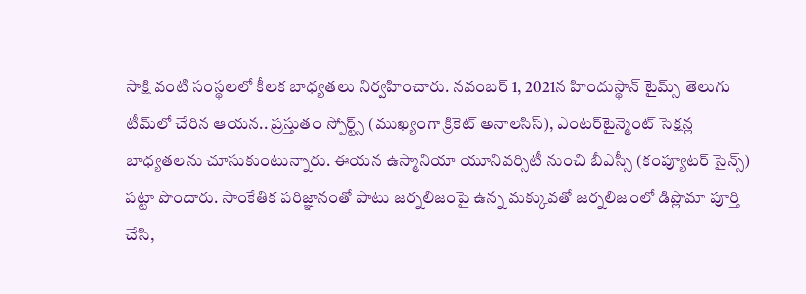సాక్షి వంటి సంస్థలలో కీలక బాధ్యతలు నిర్వహించారు. నవంబర్ 1, 2021న హిందుస్థాన్ టైమ్స్ తెలుగు టీమ్‌లో చేరిన ఆయన.. ప్రస్తుతం స్పోర్ట్స్ (ముఖ్యంగా క్రికెట్ అనాలసిస్), ఎంటర్‌టైన్మెంట్ సెక్షన్ల బాధ్యతలను చూసుకుంటున్నారు. ఈయన ఉస్మానియా యూనివర్సిటీ నుంచి బీఎస్సీ (కంప్యూటర్ సైన్స్) పట్టా పొందారు. సాంకేతిక పరిజ్ఞానంతో పాటు జర్నలిజంపై ఉన్న మక్కువతో జర్నలిజంలో డిప్లొమా పూర్తి చేసి,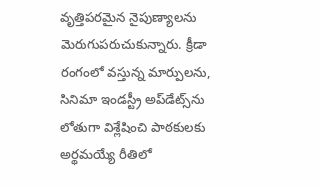వృత్తిపరమైన నైపుణ్యాలను మెరుగుపరుచుకున్నారు. క్రీడా రంగంలో వస్తున్న మార్పులను, సినిమా ఇండస్ట్రీ అప్‌డేట్స్‌ను లోతుగా విశ్లేషించి పాఠకులకు అర్థమయ్యే రీతిలో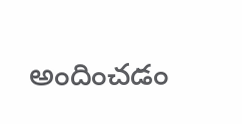అందించడం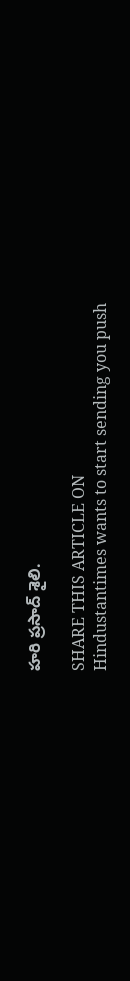హరి ప్రసాద్ శైలి.

SHARE THIS ARTICLE ON
Hindustantimes wants to start sending you push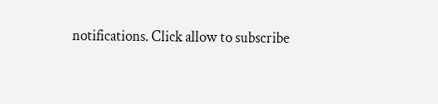notifications. Click allow to subscribe